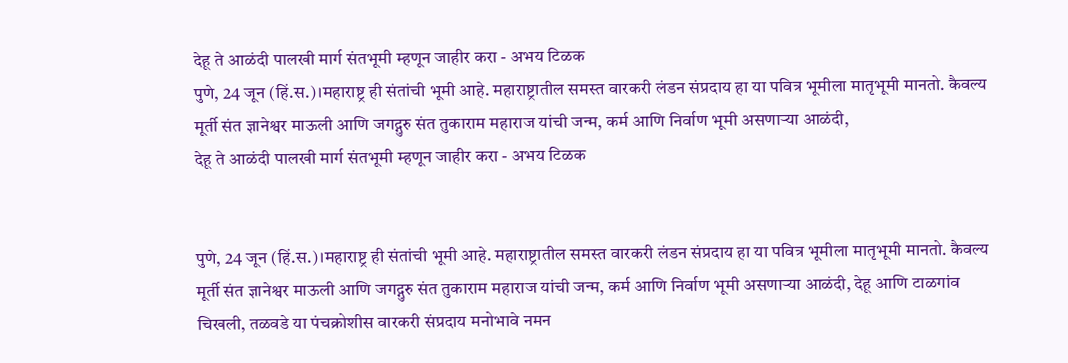देहू ते आळंदी पालखी मार्ग संतभूमी म्हणून जाहीर करा - अभय टिळक
पुणे, 24 जून (हिं.स.)।महाराष्ट्र ही संतांची भूमी आहे. महाराष्ट्रातील समस्त वारकरी लंडन संप्रदाय हा या पवित्र भूमीला मातृभूमी मानतो. कैवल्य मूर्ती संत ज्ञानेश्वर माऊली आणि जगद्गुरु संत तुकाराम महाराज यांची जन्म, कर्म आणि निर्वाण भूमी असणाऱ्या आळंदी,
देहू ते आळंदी पालखी मार्ग संतभूमी म्हणून जाहीर करा - अभय टिळक


पुणे, 24 जून (हिं.स.)।महाराष्ट्र ही संतांची भूमी आहे. महाराष्ट्रातील समस्त वारकरी लंडन संप्रदाय हा या पवित्र भूमीला मातृभूमी मानतो. कैवल्य मूर्ती संत ज्ञानेश्वर माऊली आणि जगद्गुरु संत तुकाराम महाराज यांची जन्म, कर्म आणि निर्वाण भूमी असणाऱ्या आळंदी, देहू आणि टाळगांव चिखली, तळवडे या पंचक्रोशीस वारकरी संप्रदाय मनोभावे नमन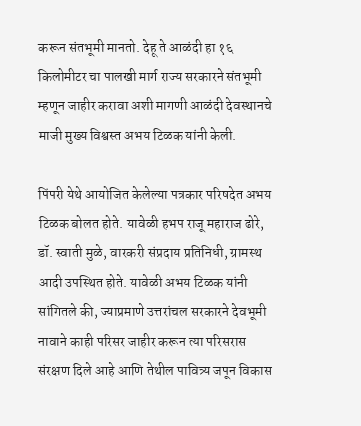करून संतभूमी मानतो. देहू ते आळंदी हा १६ किलोमीटर चा पालखी मार्ग राज्य सरकारने संतभूमी म्हणून जाहीर करावा अशी मागणी आळंदी देवस्थानचे माजी मुख्य विश्वस्त अभय टिळक यांनी केली.

पिंपरी येथे आयोजित केलेल्या पत्रकार परिषदेत अभय टिळक बोलत होते. यावेळी हभप राजू महाराज ढोरे, डॉ. स्वाती मुळे, वारकरी संप्रदाय प्रतिनिधी, ग्रामस्थ आदी उपस्थित होते. यावेळी अभय टिळक यांनी सांगितले की, ज्याप्रमाणे उत्तरांचल सरकारने देवभूमी नावाने काही परिसर जाहीर करून त्या परिसरास संरक्षण दिले आहे आणि तेथील पावित्र्य जपून विकास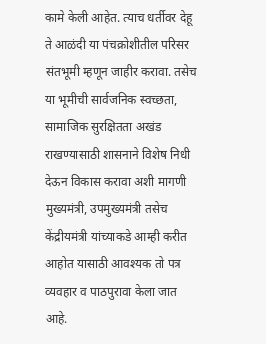कामे केली आहेत. त्याच धर्तीवर देहू ते आळंदी या पंचक्रोशीतील परिसर संतभूमी म्हणून जाहीर करावा. तसेच या भूमीची सार्वजनिक स्वच्छता, सामाजिक सुरक्षितता अखंड राखण्यासाठी शासनाने विशेष निधी देऊन विकास करावा अशी मागणी मुख्यमंत्री, उपमुख्यमंत्री तसेच केंद्रीयमंत्री यांच्याकडे आम्ही करीत आहोत यासाठी आवश्यक तो पत्र व्यवहार व पाठपुरावा केला जात आहे.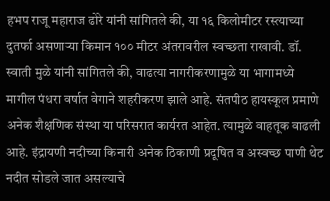हभप राजू महाराज ढोरे यांनी सांगितले की, या १६ किलोमीटर रस्त्याच्या दुतर्फा असणाऱ्या किमान १०० मीटर अंतरावरील स्वच्छता राखावी. डॉ. स्वाती मुळे यांनी सांगितले की, वाढत्या नागरीकरणामुळे या भागामध्ये मागील पंधरा वर्षात वेगाने शहरीकरण झाले आहे. संतपीठ हायस्कूल प्रमाणे अनेक शैक्षणिक संस्था या परिसरात कार्यरत आहेत. त्यामुळे वाहतूक वाढली आहे. इंद्रायणी नदीच्या किनारी अनेक ठिकाणी प्रदूषित व अस्वच्छ पाणी थेट नदीत सोडले जात असल्याचे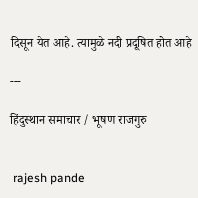दिसून येत आहे. त्यामुळे नदी प्रदूषित होत आहे

---

हिंदुस्थान समाचार / भूषण राजगुरु


 rajesh pande